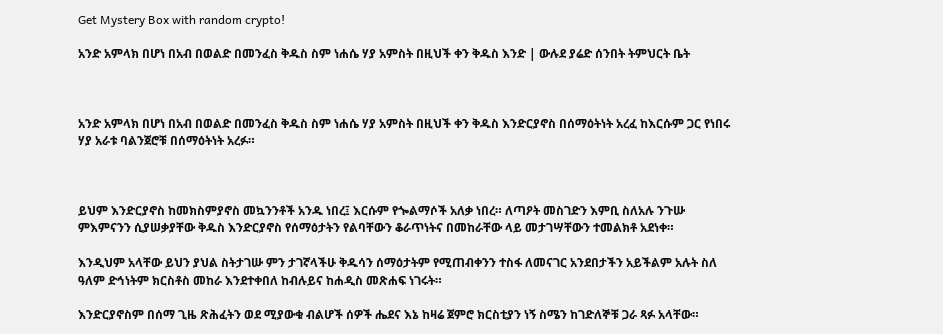Get Mystery Box with random crypto!

አንድ አምላክ በሆነ በአብ በወልድ በመንፈስ ቅዱስ ስም ነሐሴ ሃያ አምስት በዚህች ቀን ቅዱስ እንድ | ውሉደ ያሬድ ሰንበት ትምህርት ቤት



አንድ አምላክ በሆነ በአብ በወልድ በመንፈስ ቅዱስ ስም ነሐሴ ሃያ አምስት በዚህች ቀን ቅዱስ እንድርያኖስ በሰማዕትነት አረፈ ከእርሱም ጋር የነበሩ ሃያ አራቱ ባልንጀሮቹ በሰማዕትነት አረፉ።



ይህም እንድርያኖስ ከመክስምያኖስ መኳንንቶች አንዱ ነበረ፤ እርሱም የጐልማሶች አለቃ ነበረ። ለጣዖት መስገድን እምቢ ስለአሉ ንጉሡ ምእምናንን ሲያሠቃያቸው ቅዱስ እንድርያኖስ የሰማዕታትን የልባቸውን ቆራጥነትና በመከራቸው ላይ መታገሣቸውን ተመልክቶ አደነቀ።

እንዲህም አላቸው ይህን ያህል ስትታገሡ ምን ታገኛላችሁ ቅዱሳን ሰማዕታትም የሚጠብቀንን ተስፋ ለመናገር አንደበታችን አይችልም አሉት ስለ ዓለም ድኅነትም ክርስቶስ መከራ እንደተቀበለ ከብሉይና ከሐዲስ መጽሐፍ ነገሩት።

እንድርያኖስም በሰማ ጊዜ ጽሕፈትን ወደ ሚያውቁ ብልሆች ሰዎች ሔደና እኔ ከዛሬ ጀምሮ ክርስቲያን ነኝ ስሜን ከገድለኞቹ ጋራ ጻፉ አላቸው።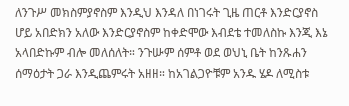ለንጉሥ መክስምያኖስም እንዲህ እንዳለ በነገሩት ጊዜ ጠርቶ እንድርያኖስ ሆይ አበድክን አለው እንድርያኖስም ከቀድሞው እብደቴ ተመለስኩ እንጂ እኔ አላበድኩም ብሎ መለሰለት። ንጉሡም ሰምቶ ወደ ወህኒ ቤት ከንጹሐን ሰማዕታት ጋራ እንዲጨምሩት አዘዘ። ከአገልጋዮቹም አንዱ ሄዶ ለሚስቱ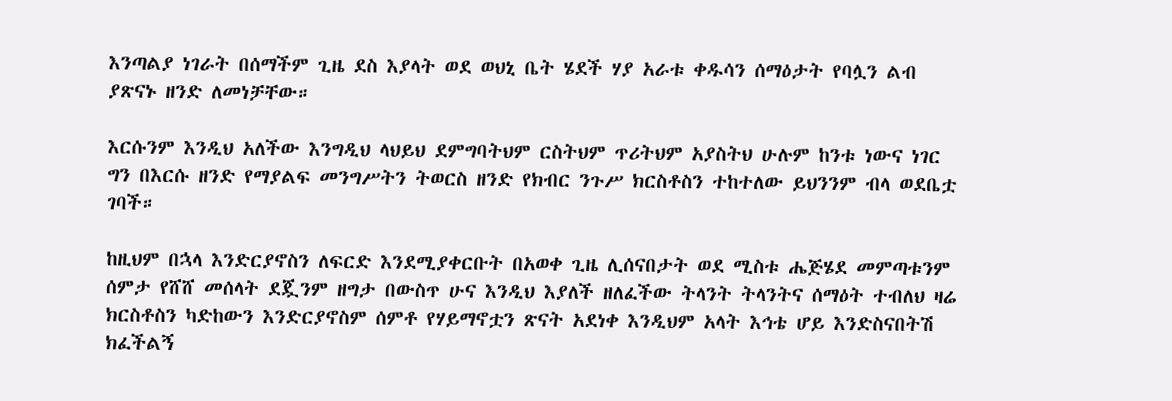እንጣልያ ነገራት በሰማችም ጊዜ ደስ እያላት ወደ ወህኒ ቤት ሄደች ሃያ አራቱ ቀዱሳን ሰማዕታት የባሏን ልብ ያጽናኑ ዘንድ ለመነቻቸው።

እርሱንም እንዲህ አለችው እንግዲህ ላህይህ ደምግባትህም ርስትህም ጥሪትህም አያስትህ ሁሉም ከንቱ ነውና ነገር ግን በእርሱ ዘንድ የማያልፍ መንግሥትን ትወርስ ዘንድ የክብር ንጉሥ ክርስቶስን ተከተለው ይህንንም ብላ ወደቤቷ ገባች።

ከዚህም በኋላ እንድርያኖስን ለፍርድ እንደሚያቀርቡት በአወቀ ጊዜ ሊሰናበታት ወደ ሚስቱ ሔጅሄደ መምጣቱንም ሰምታ የሸሸ መሰላት ደጇንም ዘግታ በውስጥ ሁና እንዲህ እያለች ዘለፈችው ትላንት ትላንትና ሰማዕት ተብለህ ዛሬ ክርስቶስን ካድከውን እንድርያኖስም ሰምቶ የሃይማኖቷን ጽናት አደነቀ እንዲህም አላት እኅቴ ሆይ እንድስናበትሽ ክፈችልኝ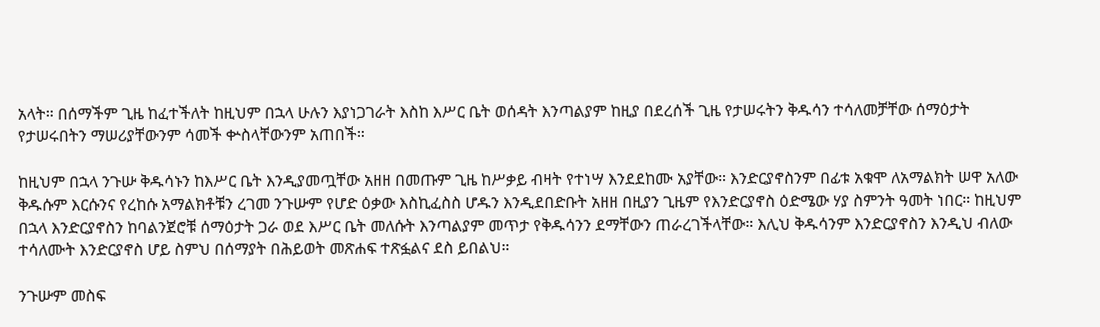አላት። በሰማችም ጊዜ ከፈተችለት ከዚህም በኋላ ሁሉን እያነጋገራት እስከ እሥር ቤት ወሰዳት እንጣልያም ከዚያ በደረሰች ጊዜ የታሠሩትን ቅዱሳን ተሳለመቻቸው ሰማዕታት የታሠሩበትን ማሠሪያቸውንም ሳመች ቍስላቸውንም አጠበች።

ከዚህም በኋላ ንጉሡ ቅዱሳኑን ከእሥር ቤት እንዲያመጧቸው አዘዘ በመጡም ጊዜ ከሥቃይ ብዛት የተነሣ እንደደከሙ አያቸው። እንድርያኖስንም በፊቱ አቁሞ ለአማልክት ሠዋ አለው ቅዱሱም እርሱንና የረከሱ አማልክቶቹን ረገመ ንጉሡም የሆድ ዕቃው እስኪፈስስ ሆዱን እንዲደበድቡት አዘዘ በዚያን ጊዜም የእንድርያኖስ ዕድሜው ሃያ ስምንት ዓመት ነበር። ከዚህም በኋላ እንድርያኖስን ከባልንጀሮቹ ሰማዕታት ጋራ ወደ እሥር ቤት መለሱት እንጣልያም መጥታ የቅዱሳንን ደማቸውን ጠራረገችላቸው። እሊህ ቅዱሳንም እንድርያኖስን እንዲህ ብለው ተሳለሙት እንድርያኖስ ሆይ ስምህ በሰማያት በሕይወት መጽሐፍ ተጽፏልና ደስ ይበልህ።

ንጉሡም መስፍ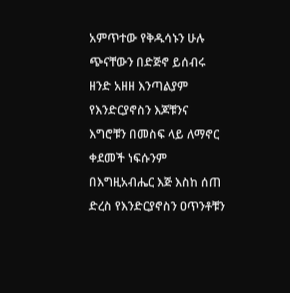አምጥተው የቅዱሳኑን ሁሉ ጭናቸውን በድጅኖ ይሰብሩ ዘንድ አዘዘ እንጣልያም የእንድርያኖስን እጆቹንና እግሮቹን በመስፍ ላይ ለማኖር ቀደመች ነፍሱንም በእግዚአብሔር እጅ እስከ ሰጠ ድረስ የእንድርያኖስን ዐጥንቶቹን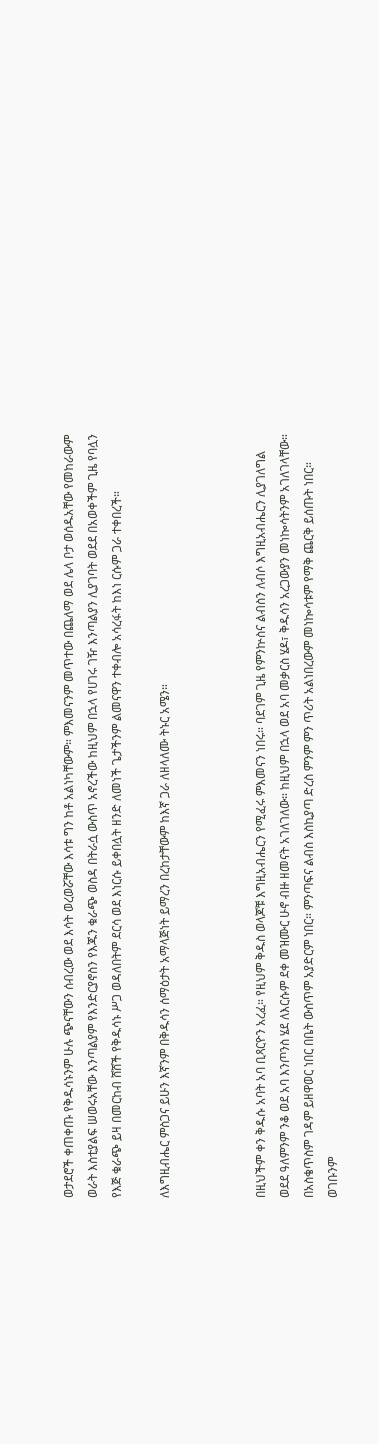ወታደሮች ቀጠቀጡ የቅዱሳኑንም ሁሉ ጭናቸውን ሰብረው ወደ እሳት ወረወሯቸው እሳቱ ግን ከቶ አልነካቸውም። ምእመናንም መጥተው በጨለማ ወደ ሌላ ቦታ ወሰዱአቸው የመከራውም ወራት እስቲያልፍ ሠወሩአቸው እንጣልያም የእንድርያኖስን የእጁን ቁራጭ ወስዳ በትራሷ ውስጥ አኖረችው ከዚህም በኋላ የሀገሩ ገዥ እንጣልያን ሊያገባት ወደደ በአወቀችም ጊዜ የባሏን የእጅ ቁራጭ ይዛ በመርከብ ሸሸች የቅዱሳኑ ሥጋ ወዳለበትም ደርሳ ወደ እነርሱ ይቀበሏት ዘንድ ለመነች ጌታችንም ልመናዋን ተቀብሎ አሳረፋት ከእነ ርሱም ጋራ ተቀበረች።

ለእግዚብሔር ምስጋና ይሁን እኛንም በቅዱሳን ሰማዕታት አማላጅነት ይማረን በረከታቸውም ከእኛ ጋራ ለዘላለሙ ትኑር አሜን።



በዚህችም ቀን ቅዱሱ አባት አባ ቢጻርዮን አረፈ። የዚህም ቅዱስ ወላጆቹ እግዚአብሔርን የሚፈሩ ምእመናን ነበሩ። ባደገም ጊዜ የምንኵስና ልብስን ለብሶ እግዚአብሔርን ሊያገለግል ወደደ ዓለምንም ንቆ ወደ አባ እንጦንስ ሄደ ለእርሱም ደቀ መዝሙር ሁኖ ብዙ ዘመናት አገለገለው። ከዚህም በኋላ ወደ አባ መቃርስ ሄዶ፣ ቅዱሳን አረጋውያን መነኰሳትንም አገለገላቸው። በአስቄጥስም ገዳም ይዘዋወር ነበር በቤት ውስጥም አያድርም ነበር። ምንጣፍና ልብስ እስኪያጣ ድረስ ምንም ምን ጥሪት አልነበረውም መነኰሳቱም የማቅ ጨርቅ ይሰጡት ነበር። ወገቡንም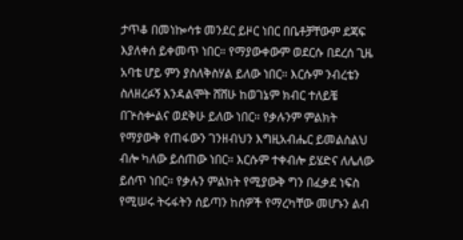ታጥቆ በመነኰሳቱ መንደር ይዞር ነበር በቤቶቻቸውም ደጃፍ እያለቀሰ ይቀመጥ ነበር። የማያውቀውም ወደርሱ በደረሰ ጊዜ አባቴ ሆይ ምን ያስለቅስሃል ይለው ነበር። እርሱም ንብረቴን ስለዘረፉኝ እንዳልሞት ሸሸሁ ከወገኔም ክብር ተለይቼ በጕስቍልና ወደቅሁ ይለው ነበር። የቃሉንም ምልክት የማያውቅ የጠፋውን ገንዘብህን እግዚአብሔር ይመልስልህ ብሎ ካለው ይሰጠው ነበር። እርሱም ተቀብሎ ይሄድና ለሌለው ይሰጥ ነበር። የቃሉን ምልክት የሚያውቅ ግን በፈቃደ ነፍስ የሚሠሩ ትሩፋትን ሰይጣን ከሰዎች የማረካቸው መሆኑን ልብ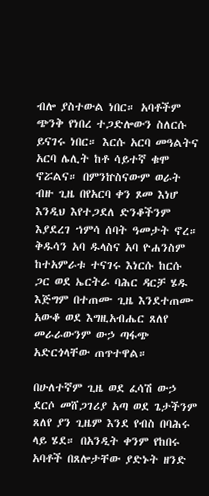ብሎ ያስተውል ነበር። አባቶችም ጭንቅ የነበረ ተጋድሎውን ስለርሱ ይናገሩ ነበር። እርሱ አርባ መዓልትና አርባ ሌሊት ከቶ ሳይተኛ ቁሞ ኖሯልና። በምንኵስናውም ወራት ብዙ ጊዜ በየአርባ ቀን ጾመ እነሆ እንዲህ እየተጋደለ ድንቆችንም እያደረገ ኀምሳ ሰባት ዓመታት ኖረ። ቅዱሳን አባ ዱላስና አባ ዮሐንስም ከተአምራቱ ተናገሩ እነርሱ ከርሱ ጋር ወደ ኤርትራ ባሕር ዳርቻ ሄዱ እጅግም በተጠሙ ጊዜ እንደተጠሙ አውቆ ወደ እግዚአብሔር ጸለየ መራራውንም ውኃ ጣፋጭ አድርጎላቸው ጠጥተዋል።

በሁለተኛም ጊዜ ወደ ፈሳሽ ውኃ ደርሶ መሸጋገሪያ አጣ ወደ ጌታችንም ጸለየ ያን ጊዜም እንደ የብስ በባሕሩ ላይ ሄደ። በአንዲት ቀንም የከበሩ አባቶች በጸሎታቸው ያድኑት ዘንድ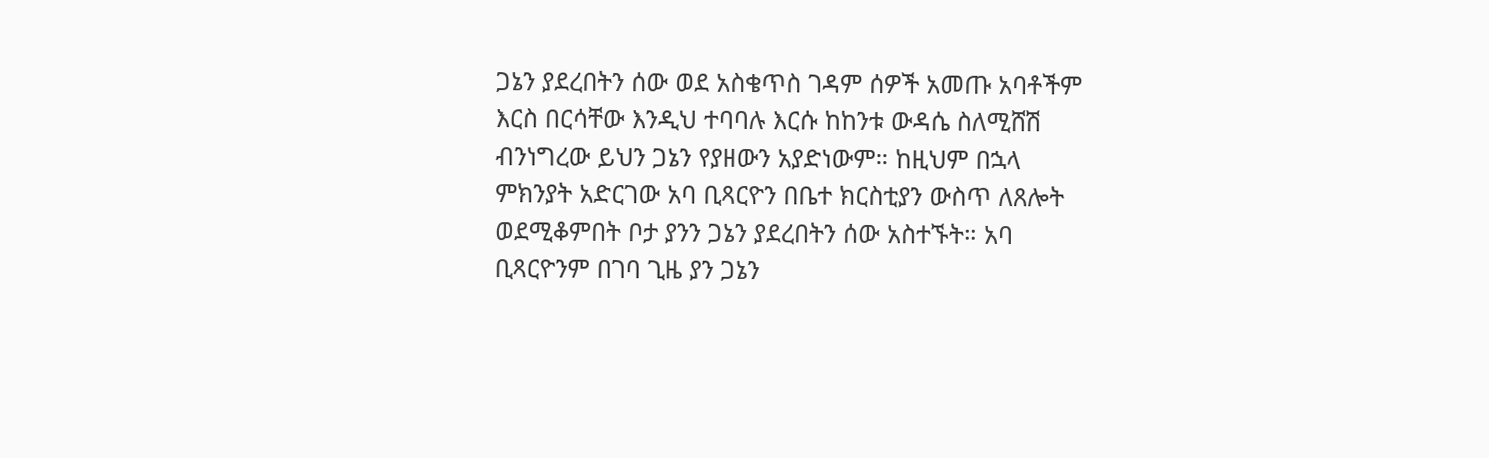ጋኔን ያደረበትን ሰው ወደ አስቄጥስ ገዳም ሰዎች አመጡ አባቶችም እርስ በርሳቸው እንዲህ ተባባሉ እርሱ ከከንቱ ውዳሴ ስለሚሸሽ ብንነግረው ይህን ጋኔን የያዘውን አያድነውም። ከዚህም በኋላ ምክንያት አድርገው አባ ቢጻርዮን በቤተ ክርስቲያን ውስጥ ለጸሎት ወደሚቆምበት ቦታ ያንን ጋኔን ያደረበትን ሰው አስተኙት። አባ ቢጻርዮንም በገባ ጊዜ ያን ጋኔን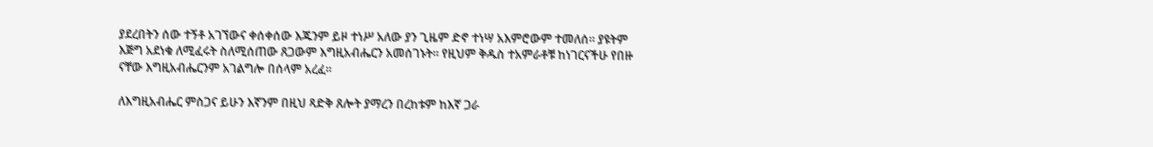ያደረበትን ሰው ተኝቶ አገኘውና ቀሰቀሰው እጁንም ይዞ ተነሥ አለው ያን ጊዜም ድኖ ተነሣ አእምሮውም ተመለሰ። ያዩትም እጅግ አደነቁ ለሚፈሩት ስለሚሰጠው ጸጋውም እግዚአብሔርን አመሰገኑት። የዚህም ቅዱስ ተአምራቶቹ ከነገርናችሁ የበዙ ናቸው እግዚአብሔርንም አገልግሎ በሰላም አረፈ።

ለእግዚአብሔር ምስጋና ይሁን እኛንም በዚህ ጻድቅ ጸሎት ያማረን በረከቱም ከእኛ ጋራ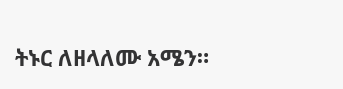ትኑር ለዘላለሙ አሜን።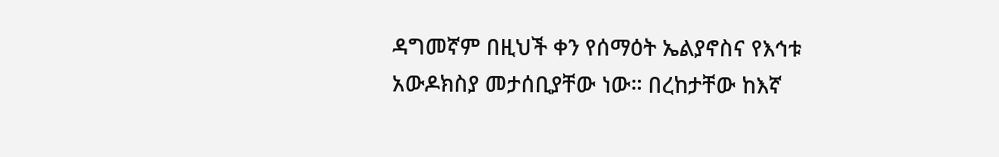ዳግመኛም በዚህች ቀን የሰማዕት ኤልያኖስና የእኅቱ አውዶክስያ መታሰቢያቸው ነው። በረከታቸው ከእኛ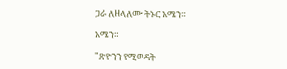ጋራ ለዘላለሙ ትኑር አሜን።

አሜን።

"ጽዮንን የሚወዳት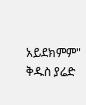አይደክምም"
ቅዱስ ያሬድ